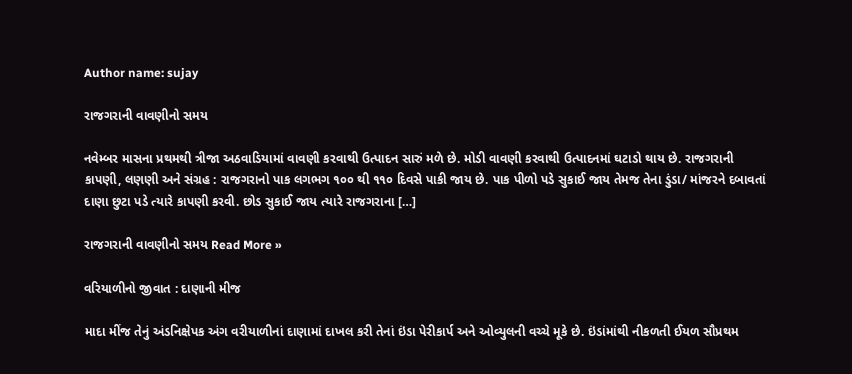Author name: sujay

રાજગરાની વાવણીનો સમય

નવેમ્બર માસના પ્રથમથી ત્રીજા અઠવાડિયામાં વાવણી કરવાથી ઉત્પાદન સારું મળે છે. મોડી વાવણી કરવાથી ઉત્પાદનમાં ઘટાડો થાય છે. રાજગરાની કાપણી, લણણી અને સંગ્રહ : રાજગરાનો પાક લગભગ ૧૦૦ થી ૧૧૦ દિવસે પાકી જાય છે. પાક પીળો પડે સુકાઈ જાય તેમજ તેના ડુંડા/ માંજરને દબાવતાં દાણા છુટા પડે ત્યારે કાપણી કરવી. છોડ સુકાઈ જાય ત્યારે રાજગરાના […]

રાજગરાની વાવણીનો સમય Read More »

વરિયાળીનો જીવાત : દાણાની મીજ

માદા મીંજ તેનું અંડનિક્ષેપક અંગ વરીયાળીનાં દાણામાં દાખલ કરી તેનાં ઇંડા પેરીકાર્પ અને ઓવ્યુલની વચ્ચે મૂકે છે. ઇંડાંમાંથી નીકળતી ઈયળ સૌપ્રથમ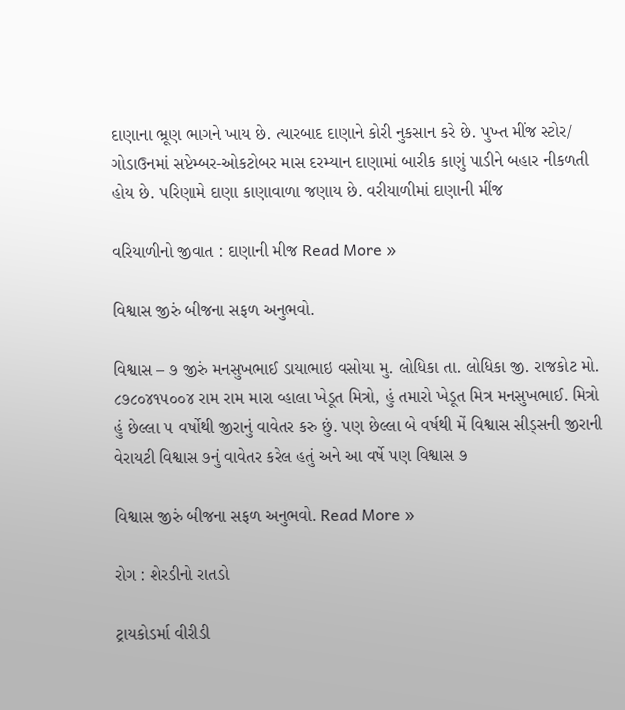દાણાના ભ્રૂણ ભાગને ખાય છે. ત્યારબાદ દાણાને કોરી નુકસાન કરે છે. પુખ્ત મીંજ સ્ટોર/ ગોડાઉનમાં સપ્ટેમ્બર-ઓકટોબર માસ દરમ્યાન દાણામાં બારીક કાણું પાડીને બહાર નીકળતી હોય છે. પરિણામે દાણા કાણાવાળા જણાય છે. વરીયાળીમાં દાણાની મીંજ

વરિયાળીનો જીવાત : દાણાની મીજ Read More »

વિશ્વાસ જીરું બીજના સફળ અનુભવો.

વિશ્વાસ – ૭ જીરું મનસુખભાઈ ડાયાભાઇ વસોયા મુ. લોધિકા તા. લોધિકા જી. રાજકોટ મો. ૮૭૮૦૪૧૫૦૦૪ રામ રામ મારા વ્હાલા ખેડૂત મિત્રો, હું તમારો ખેડૂત મિત્ર મનસુખભાઈ. મિત્રો હું છેલ્લા ૫ વર્ષોથી જીરાનું વાવેતર કરુ છું. પણ છેલ્લા બે વર્ષથી મેં વિશ્વાસ સીડ્સની જીરાની વેરાયટી વિશ્વાસ ૭નું વાવેતર કરેલ હતું અને આ વર્ષે પણ વિશ્વાસ ૭

વિશ્વાસ જીરું બીજના સફળ અનુભવો. Read More »

રોગ : શેરડીનો રાતડો

ટ્રાયકોડર્મા વીરીડી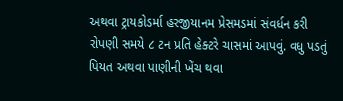અથવા ટ્રાયકોડર્મા હરજીયાનમ પ્રેસમડમાં સંવર્ધન કરી રોપણી સમયે ૮ ટન પ્રતિ હેક્ટરે ચાસમાં આપવું. વધુ પડતું પિયત અથવા પાણીની ખેંચ થવા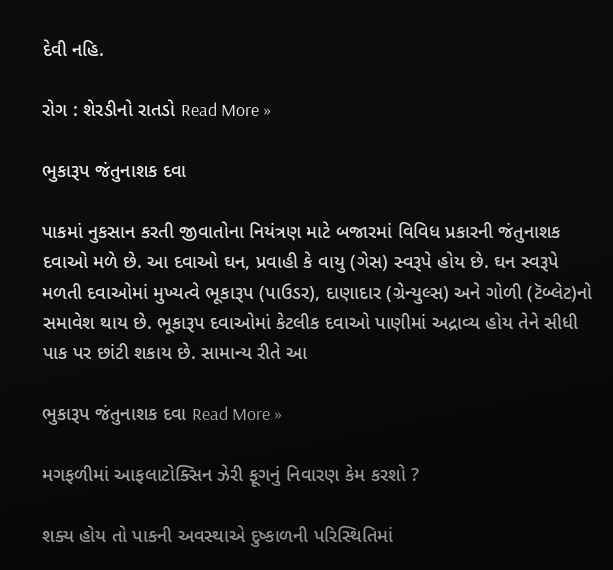દેવી નહિ.

રોગ : શેરડીનો રાતડો Read More »

ભુકારૂપ જંતુનાશક દવા

પાકમાં નુકસાન કરતી જીવાતોના નિયંત્રણ માટે બજારમાં વિવિધ પ્રકારની જંતુનાશક દવાઓ મળે છે. આ દવાઓ ઘન, પ્રવાહી કે વાયુ (ગેસ) સ્વરૂપે હોય છે. ઘન સ્વરૂપે મળતી દવાઓમાં મુખ્યત્વે ભૂકારૂપ (પાઉડર), દાણાદાર (ગ્રેન્યુલ્સ) અને ગોળી (ટૅબ્લેટ)નો સમાવેશ થાય છે. ભૂકારૂપ દવાઓમાં કેટલીક દવાઓ પાણીમાં અદ્રાવ્ય હોય તેને સીધી પાક પર છાંટી શકાય છે. સામાન્ય રીતે આ

ભુકારૂપ જંતુનાશક દવા Read More »

મગફળીમાં આફલાટોક્સિન ઝેરી ફૂગનું નિવારણ કેમ કરશો ?

શક્ય હોય તો પાકની અવસ્થાએ દુષ્કાળની પરિસ્થિતિમાં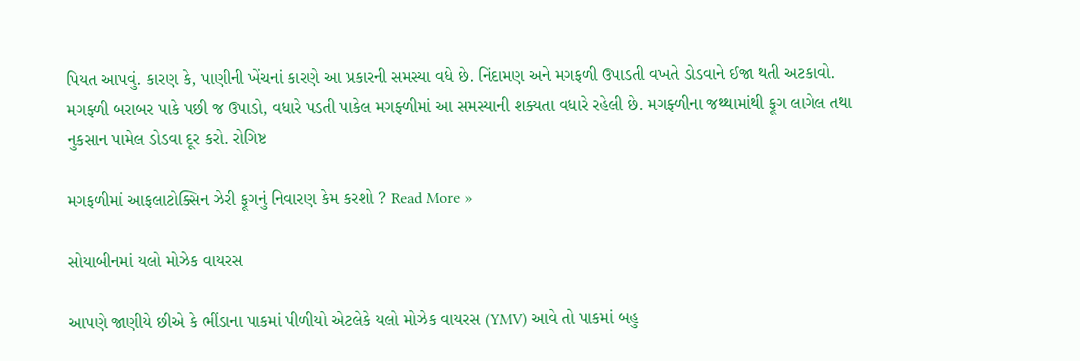પિયત આપવું. કારણ કે, પાણીની ખેંચનાં કારણે આ પ્રકારની સમસ્યા વધે છે. નિંદામણ અને મગફળી ઉપાડતી વખતે ડોડવાને ઈજા થતી અટકાવો. મગફ્ળી બરાબર પાકે પછી જ ઉપાડો, વધારે પડતી પાકેલ મગફ્ળીમાં આ સમસ્યાની શક્યતા વધારે રહેલી છે. મગફ્ળીના જથ્થામાંથી ફૂગ લાગેલ તથા નુકસાન પામેલ ડોડવા દૂર કરો. રોગિષ્ટ

મગફળીમાં આફલાટોક્સિન ઝેરી ફૂગનું નિવારણ કેમ કરશો ? Read More »

સોયાબીનમાં યલો મોઝેક વાયરસ

આપણે જાણીયે છીએ કે ભીંડાના પાકમાં પીળીયો એટલેકે યલો મોઝેક વાયરસ (YMV) આવે તો પાકમાં બહુ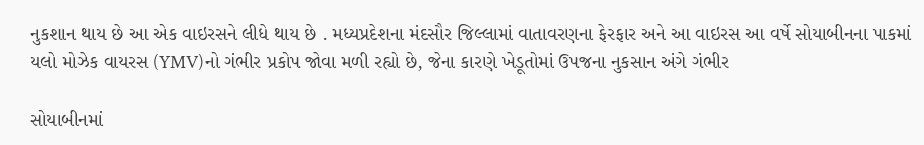નુકશાન થાય છે આ એક વાઇરસને લીધે થાય છે . મધ્યપ્રદેશના મંદસૌર જિલ્લામાં વાતાવરણના ફેરફાર અને આ વાઇરસ આ વર્ષે સોયાબીનના પાકમાં યલો મોઝેક વાયરસ (YMV)નો ગંભીર પ્રકોપ જોવા મળી રહ્યો છે, જેના કારણે ખેડૂતોમાં ઉપજના નુકસાન અંગે ગંભીર

સોયાબીનમાં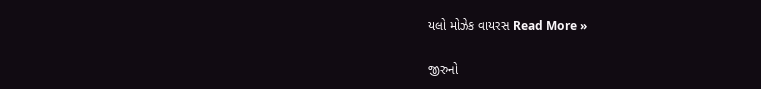યલો મોઝેક વાયરસ Read More »

જીરુનો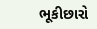ભૂકીછારો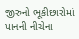જીરુનો ભૂકીછારોમાં પાનની નીચેના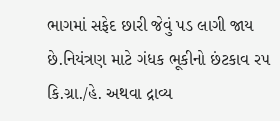ભાગમાં સફેદ છારી જેવું પડ લાગી જાય છે.નિયંત્રણ માટે ગંધક ભૂકીનો છંટકાવ ર૫ કિ.ગ્રા./હે. અથવા દ્રાવ્ય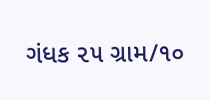ગંધક ૨૫ ગ્રામ/૧૦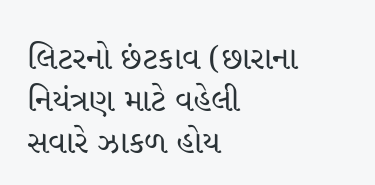લિટરનો છંટકાવ (છારાના નિયંત્રણ માટે વહેલી સવારે ઝાકળ હોય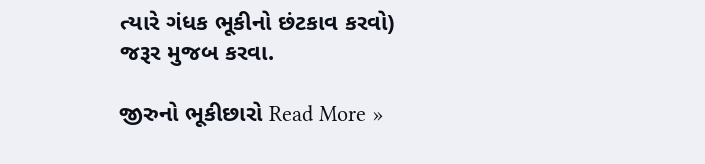ત્યારે ગંધક ભૂકીનો છંટકાવ કરવો) જરૂર મુજબ કરવા.

જીરુનો ભૂકીછારો Read More »